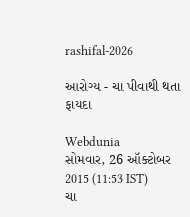rashifal-2026

આરોગ્ય - ચા પીવાથી થતા ફાયદા

Webdunia
સોમવાર, 26 ઑક્ટોબર 2015 (11:53 IST)
ચા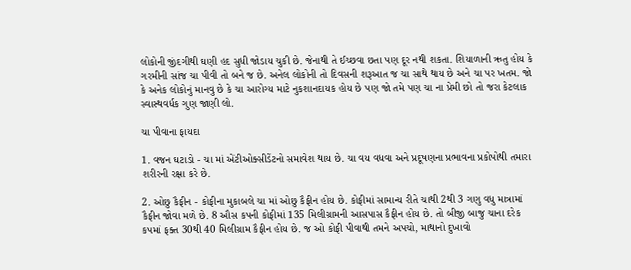લોકોની જીંદગીથી ઘણી હદ સુધી જોડાય ચુકી છે. જેનાથી તે ઈચ્છવા છતા પણ દૂર નથી શકતા. શિયાળાની ઋતુ હોય કે ગરમીની સાંજ ચા પીવી તો બને જ છે. અનેલ લોકોની તો દિવસની શરૂઆત જ ચા સાથે થાય છે અને ચા પર ખતમ. જો કે અનેક લોકોનું માનવુ છે કે ચા આરોગ્ય માટે નુકશાનદાયક હોય છે પણ જો તમે પણ ચા ના પ્રેમી છો તો જરા કેટલાક સ્વાસ્થવર્ધક ગુણ જાણી લો.

ચા પીવાના ફાયદા

1. વજન ઘટાડો - ચા માં એંટીઓક્સીડેંટનો સમાવેશ થાય છે. ચા વય વધવા અને પ્રદૂષણના પ્રભાવના પ્રકોપોથી તમારા શરીરની રક્ષા કરે છે.

2. ઓછુ કૈફીન - કોફીના મુકાબલે ચા માં ઓછુ કૈફીન હોય છે. કોફીમાં સામાન્ય રીતે ચાથી 2થી 3 ગણુ વધુ માત્રામાં કૈફીન જોવા મળે છે. 8 ઔસ કપની કોફીમાં 135 મિલીગ્રામની આસપાસ કૈફીન હોય છે. તો બીજી બાજુ ચાના દરેક કપમાં ફક્ત 30થી 40 મિલીગ્રામ કૈફીન હોય છે. જ ઓ કોફી પીવાથી તમને અપચો, માથાનો દુખાવો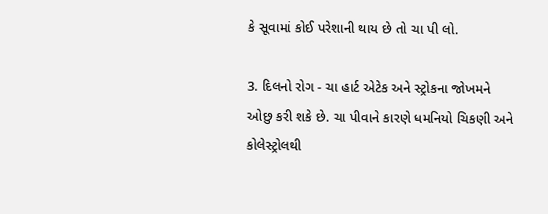કે સૂવામાં કોઈ પરેશાની થાય છે તો ચા પી લો.

3. દિલનો રોગ - ચા હાર્ટ એટેક અને સ્ટ્રોકના જોખમને ઓછુ કરી શકે છે. ચા પીવાને કારણે ધમનિયો ચિકણી અને કોલેસ્ટ્રોલથી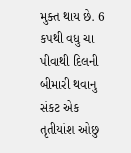મુક્ત થાય છે. 6 કપથી વધુ ચા પીવાથી દિલની બીમારી થવાનુ સંકટ એક તૃતીયાંશ ઓછુ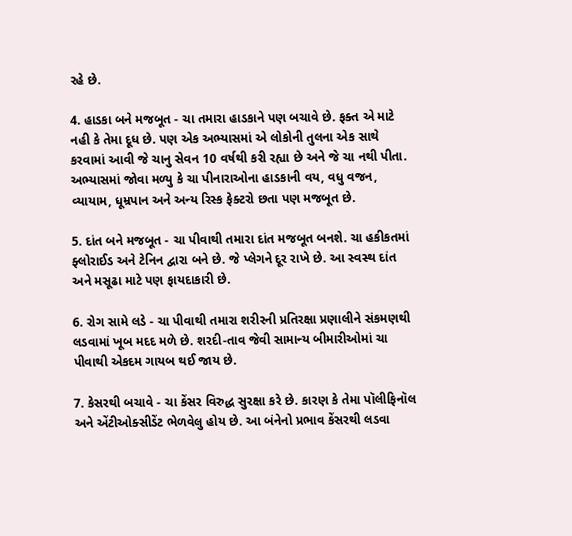રહે છે.

4. હાડકા બને મજબૂત - ચા તમારા હાડકાને પણ બચાવે છે. ફક્ત એ માટે નહી કે તેમા દૂધ છે. પણ એક અભ્યાસમાં એ લોકોની તુલના એક સાથે કરવામાં આવી જે ચાનુ સેવન 10 વર્ષથી કરી રહ્યા છે અને જે ચા નથી પીતા. અભ્યાસમાં જોવા મળ્યુ કે ચા પીનારાઓના હાડકાની વય, વધુ વજન, વ્યાયામ, ધૂમ્રપાન અને અન્ય રિસ્ક ફેક્ટરો છતા પણ મજબૂત છે.

5. દાંત બને મજબૂત - ચા પીવાથી તમારા દાંત મજબૂત બનશે. ચા હકીકતમાં ફ્લોરાઈડ અને ટેનિન દ્વારા બને છે. જે પ્લેગને દૂર રાખે છે. આ સ્વસ્થ દાંત અને મસૂઢા માટે પણ ફાયદાકારી છે.

6. રોગ સામે લડે - ચા પીવાથી તમારા શરીરની પ્રતિરક્ષા પ્રણાલીને સંકમણથી લડવામાં ખૂબ મદદ મળે છે. શરદી-તાવ જેવી સામાન્ય બીમારીઓમાં ચા પીવાથી એકદમ ગાયબ થઈ જાય છે.

7. કેસરથી બચાવે - ચા કેંસર વિરુદ્ધ સુરક્ષા કરે છે. કારણ કે તેમા પૉલીફિનૉલ અને એંટીઓક્સીડેંટ ભેળવેલુ હોય છે. આ બંનેનો પ્રભાવ કેંસરથી લડવા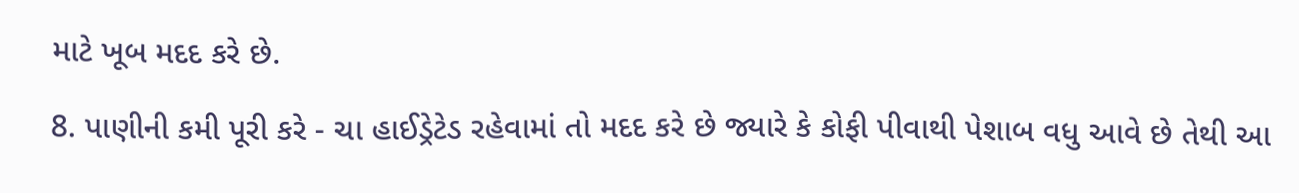માટે ખૂબ મદદ કરે છે.

8. પાણીની કમી પૂરી કરે - ચા હાઈડ્રેટેડ રહેવામાં તો મદદ કરે છે જ્યારે કે કોફી પીવાથી પેશાબ વધુ આવે છે તેથી આ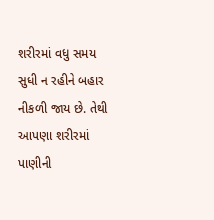શરીરમાં વધુ સમય સુધી ન રહીને બહાર નીકળી જાય છે. તેથી આપણા શરીરમાં પાણીની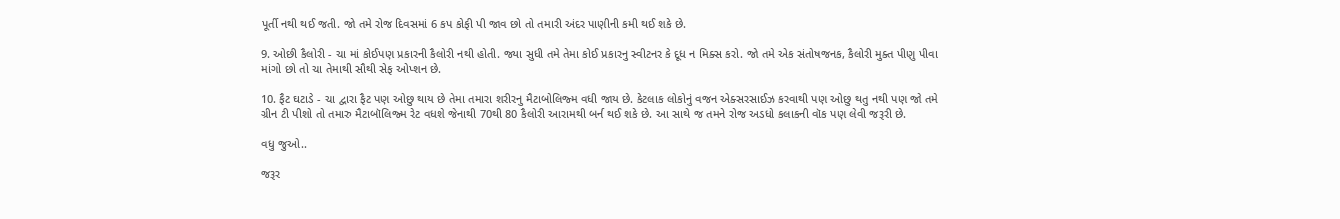પૂર્તી નથી થઈ જતી. જો તમે રોજ દિવસમાં 6 કપ કોફી પી જાવ છો તો તમારી અંદર પાણીની કમી થઈ શકે છે.

9. ઓછી કૈલોરી - ચા માં કોઈપણ પ્રકારની કૈલોરી નથી હોતી. જ્યા સુધી તમે તેમા કોઈ પ્રકારનુ સ્વીટનર કે દૂધ ન મિક્સ કરો. જો તમે એક સંતોષજનક, કૈલોરી મુક્ત પીણુ પીવા માંગો છો તો ચા તેમાથી સૌથી સેફ ઓપ્શન છે.

10. ફૈટ ઘટાડે - ચા દ્વારા ફૈટ પણ ઓછુ થાય છે તેમા તમારા શરીરનુ મૈટાબોલિજ્મ વધી જાય છે. કેટલાક લોકોનું વજન એક્સરસાઈઝ કરવાથી પણ ઓછુ થતુ નથી પણ જો તમે ગ્રીન ટી પીશો તો તમારુ મૈટાબૉલિજ્મ રેટ વધશે જેનાથી 70થી 80 કૈલોરી આરામથી બર્ન થઈ શકે છે. આ સાથે જ તમને રોજ અડધો કલાકની વૉક પણ લેવી જરૂરી છે.

વધુ જુઓ..

જરૂર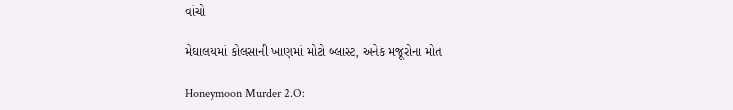વાંચો

મેઘાલયમાં કોલસાની ખાણમાં મોટો બ્લાસ્ટ, અનેક મજૂરોના મોત

Honeymoon Murder 2.O: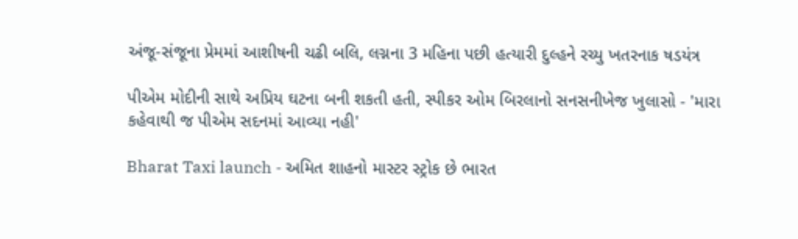અંજૂ-સંજૂના પ્રેમમાં આશીષની ચઢી બલિ, લગ્નના 3 મહિના પછી હત્યારી દુલ્હને રચ્યુ ખતરનાક ષડયંત્ર

પીએમ મોદીની સાથે અપ્રિય ઘટના બની શકતી હતી, સ્પીકર ઓમ બિરલાનો સનસનીખેજ ખુલાસો - 'મારા કહેવાથી જ પીએમ સદનમાં આવ્યા નહી'

Bharat Taxi launch - અમિત શાહનો માસ્ટર સ્ટ્રોક છે ભારત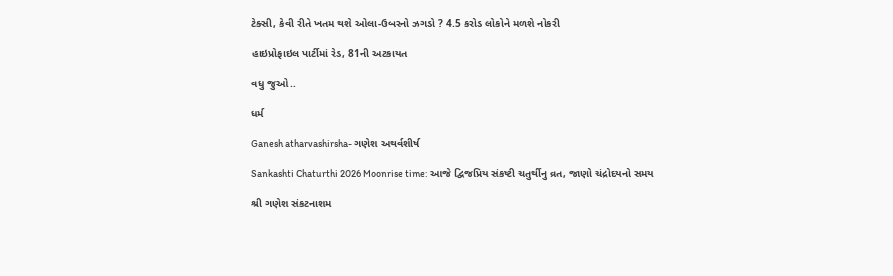ટેક્સી, કેવી રીતે ખતમ થશે ઓલા-ઉબરનો ઝગડો ? 4.5 કરોડ લોકોને મળશે નોકરી

હાઇપ્રોફાઇલ પાર્ટીમાં રેડ, 81ની અટકાયત

વધુ જુઓ..

ધર્મ

Ganesh atharvashirsha- ગણેશ અથર્વશીર્ષ

Sankashti Chaturthi 2026 Moonrise time: આજે દ્વિજપ્રિય સંકષ્ટી ચતુર્થીનુ વ્રત, જાણો ચંદ્રોદયનો સમય

શ્રી ગણેશ સંકટનાશમ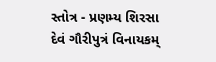સ્તોત્ર - પ્રણમ્ય શિરસા દેવં ગૌરીપુત્રં વિનાયકમ્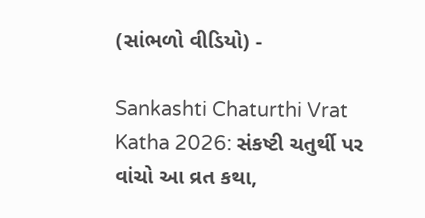(સાંભળો વીડિયો) -

Sankashti Chaturthi Vrat Katha 2026: સંકષ્ટી ચતુર્થી પર વાંચો આ વ્રત કથા,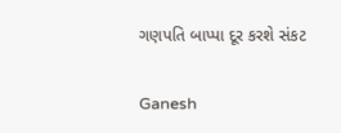ગણપતિ બાપ્પા દૂર કરશે સંકટ

Ganesh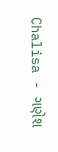Chalisa - ગણેશ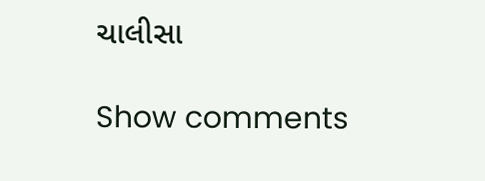ચાલીસા

Show comments